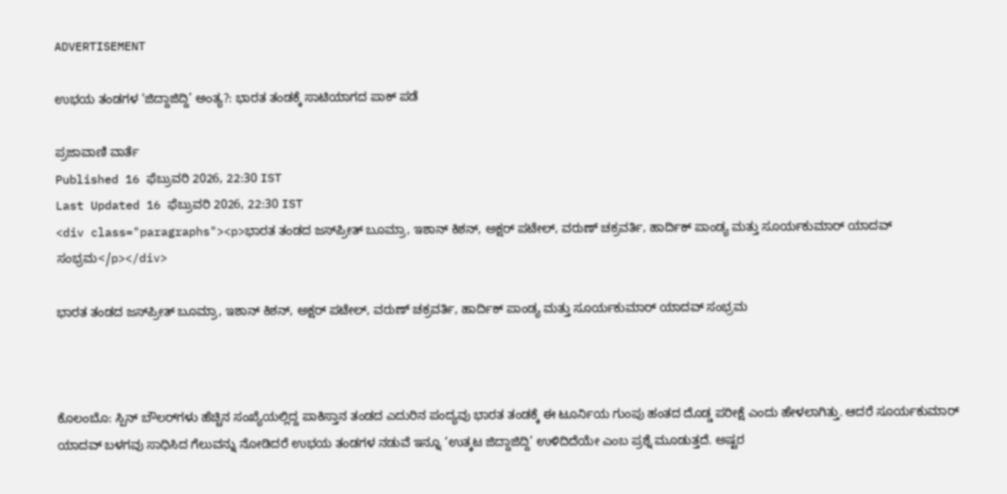ADVERTISEMENT

ಉಭಯ ತಂಡಗಳ ‘ಜಿದ್ದಾಜಿದ್ದಿ’ ಅಂತ್ಯ?: ಭಾರತ ತಂಡಕ್ಕೆ ಸಾಟಿಯಾಗದ ಪಾಕ್‌ ಪಡೆ

ಪ್ರಜಾವಾಣಿ ವಾರ್ತೆ
Published 16 ಫೆಬ್ರುವರಿ 2026, 22:30 IST
Last Updated 16 ಫೆಬ್ರುವರಿ 2026, 22:30 IST
<div class="paragraphs"><p>ಭಾರತ ತಂಡದ ಜಸ್‌ಪ್ರೀತ್ ಬೂಮ್ರಾ, ಇಶಾನ್ ಕಿಶನ್, ಅಕ್ಷರ್ ಪಟೇಲ್, ವರುಣ್ ಚಕ್ರವರ್ತಿ, ಹಾರ್ದಿಕ್ ಪಾಂಡ್ಯ ಮತ್ತು ಸೂರ್ಯಕುಮಾರ್ ಯಾದವ್ ಸಂಭ್ರಮ</p></div>

ಭಾರತ ತಂಡದ ಜಸ್‌ಪ್ರೀತ್ ಬೂಮ್ರಾ, ಇಶಾನ್ ಕಿಶನ್, ಅಕ್ಷರ್ ಪಟೇಲ್, ವರುಣ್ ಚಕ್ರವರ್ತಿ, ಹಾರ್ದಿಕ್ ಪಾಂಡ್ಯ ಮತ್ತು ಸೂರ್ಯಕುಮಾರ್ ಯಾದವ್ ಸಂಭ್ರಮ



ಕೊಲಂಬೊ: ಸ್ಪಿನ್‌ ಬೌಲರ್‌ಗಳು ಹೆಚ್ಚಿನ ಸಂಖ್ಯೆಯಲ್ಲಿದ್ದ ಪಾಕಿಸ್ತಾನ ತಂಡದ ಎದುರಿನ ಪಂದ್ಯವು ಭಾರತ ತಂಡಕ್ಕೆ ಈ ಟೂರ್ನಿಯ ಗುಂಪು ಹಂತದ ದೊಡ್ಡ ಪರೀಕ್ಷೆ ಎಂದು ಹೇಳಲಾಗಿತ್ತು. ಆದರೆ ಸೂರ್ಯಕುಮಾರ್ ಯಾದವ್ ಬಳಗವು ಸಾಧಿಸಿದ ಗೆಲುವನ್ನು ನೋಡಿದರೆ ಉಭಯ ತಂಡಗಳ ನಡುವೆ ಇನ್ನೂ ‘ಉತ್ಕಟ ಜಿದ್ದಾಜಿದ್ದಿ’ ಉಳಿದಿದೆಯೇ ಎಂಬ ಪ್ರಶ್ನೆ ಮೂಡುತ್ತದೆ. ಅಷ್ಟರ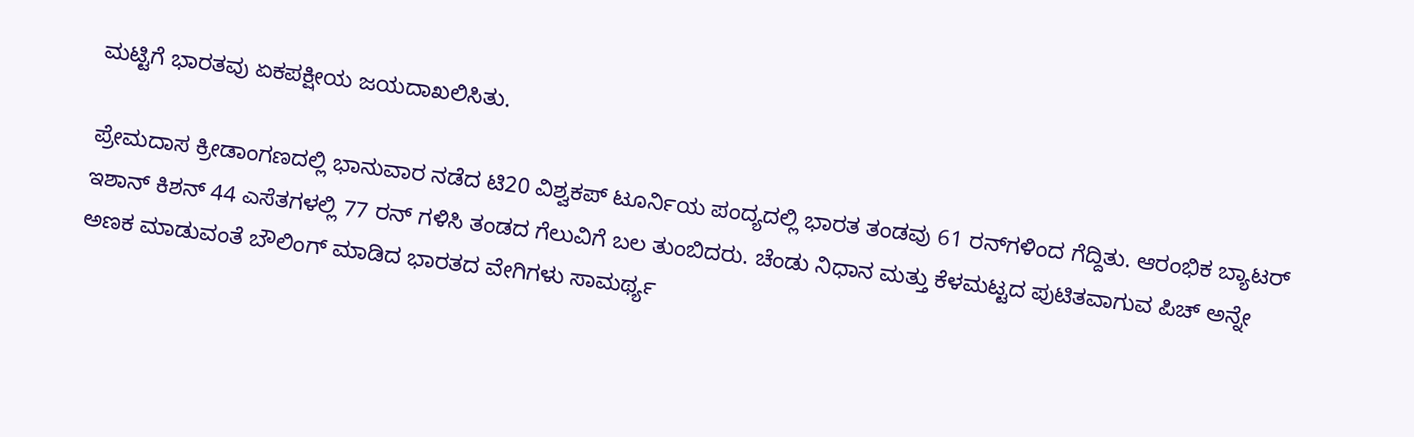ಮಟ್ಟಿಗೆ ಭಾರತವು ಏಕಪಕ್ಷೀಯ ಜಯದಾಖಲಿಸಿತು.

ಪ್ರೇಮದಾಸ ಕ್ರೀಡಾಂಗಣದಲ್ಲಿ ಭಾನುವಾರ ನಡೆದ ಟಿ20 ವಿಶ್ವಕಪ್ ಟೂರ್ನಿಯ ಪಂದ್ಯದಲ್ಲಿ ಭಾರತ ತಂಡವು 61 ರನ್‌ಗಳಿಂದ ಗೆದ್ದಿತು. ಆರಂಭಿಕ ಬ್ಯಾಟರ್ ಇಶಾನ್ ಕಿಶನ್ 44 ಎಸೆತಗಳಲ್ಲಿ 77 ರನ್‌ ಗಳಿಸಿ ತಂಡದ ಗೆಲುವಿಗೆ ಬಲ ತುಂಬಿದರು. ಚೆಂಡು ನಿಧಾನ ಮತ್ತು ಕೆಳಮಟ್ಟದ ಪುಟಿತವಾಗುವ ಪಿಚ್‌ ಅನ್ನೇ ಅಣಕ ಮಾಡುವಂತೆ ಬೌಲಿಂಗ್ ಮಾಡಿದ ಭಾರತದ ವೇಗಿಗಳು ಸಾಮರ್ಥ್ಯ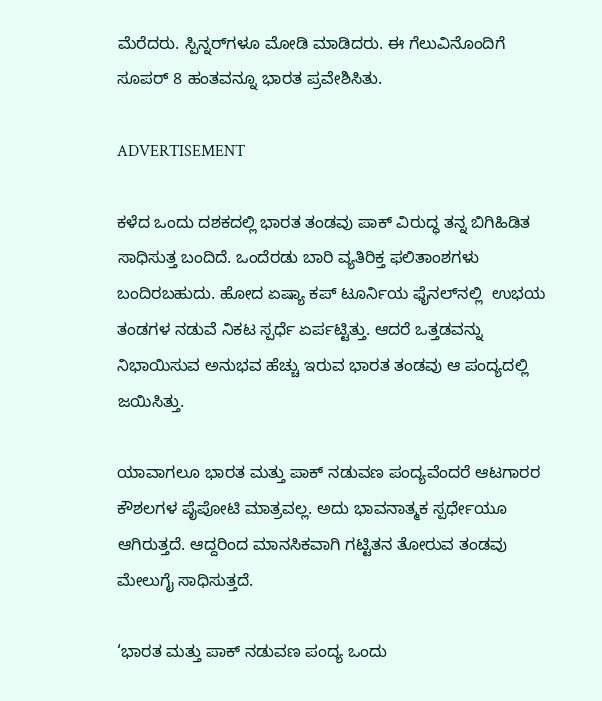ಮೆರೆದರು. ಸ್ಪಿನ್ನರ್‌ಗಳೂ ಮೋಡಿ ಮಾಡಿದರು. ಈ ಗೆಲುವಿನೊಂದಿಗೆ ಸೂಪರ್ 8 ಹಂತವನ್ನೂ ಭಾರತ ಪ್ರವೇಶಿಸಿತು.

ADVERTISEMENT

ಕಳೆದ ಒಂದು ದಶಕದಲ್ಲಿ ಭಾರತ ತಂಡವು ಪಾಕ್ ವಿರುದ್ಧ ತನ್ನ ಬಿಗಿಹಿಡಿತ ಸಾಧಿಸುತ್ತ ಬಂದಿದೆ. ಒಂದೆರಡು ಬಾರಿ ವ್ಯತಿರಿಕ್ತ ಫಲಿತಾಂಶಗಳು ಬಂದಿರಬಹುದು. ಹೋದ ಏಷ್ಯಾ ಕಪ್ ಟೂರ್ನಿಯ ಫೈನಲ್‌ನಲ್ಲಿ  ಉಭಯ ತಂಡಗಳ ನಡುವೆ ನಿಕಟ ಸ್ಪರ್ಧೆ ಏರ್ಪಟ್ಟಿತ್ತು. ಆದರೆ ಒತ್ತಡವನ್ನು ನಿಭಾಯಿಸುವ ಅನುಭವ ಹೆಚ್ಚು ಇರುವ ಭಾರತ ತಂಡವು ಆ ಪಂದ್ಯದಲ್ಲಿ ಜಯಿಸಿತ್ತು.

ಯಾವಾಗಲೂ ಭಾರತ ಮತ್ತು ಪಾಕ್ ನಡುವಣ ಪಂದ್ಯವೆಂದರೆ ಆಟಗಾರರ ಕೌಶಲಗಳ ಪೈಪೋಟಿ ಮಾತ್ರವಲ್ಲ. ಅದು ಭಾವನಾತ್ಮಕ ಸ್ಪರ್ಧೇಯೂ ಆಗಿರುತ್ತದೆ. ಆದ್ದರಿಂದ ಮಾನಸಿಕವಾಗಿ ಗಟ್ಟಿತನ ತೋರುವ ತಂಡವು ಮೇಲುಗೈ ಸಾಧಿಸುತ್ತದೆ.

‘ಭಾರತ ಮತ್ತು ಪಾಕ್ ನಡುವಣ ಪಂದ್ಯ ಒಂದು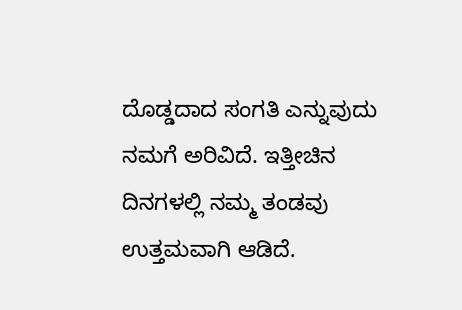ದೊಡ್ಡದಾದ ಸಂಗತಿ ಎನ್ನುವುದು ನಮಗೆ ಅರಿವಿದೆ. ಇತ್ತೀಚಿನ ದಿನಗಳಲ್ಲಿ ನಮ್ಮ ತಂಡವು ಉತ್ತಮವಾಗಿ ಆಡಿದೆ.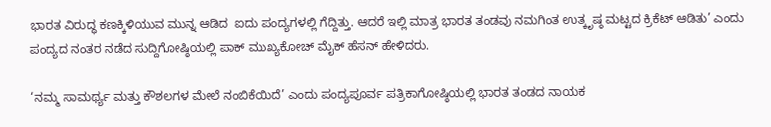ಭಾರತ ವಿರುದ್ಧ ಕಣಕ್ಕಿಳಿಯುವ ಮುನ್ನ ಆಡಿದ  ಐದು ಪಂದ್ಯಗಳಲ್ಲಿ ಗೆದ್ದಿತ್ತು. ಆದರೆ ಇಲ್ಲಿ ಮಾತ್ರ ಭಾರತ ತಂಡವು ನಮಗಿಂತ ಉತ್ಕೃಷ್ಠ ಮಟ್ಟದ ಕ್ರಿಕೆಟ್ ಆಡಿತು’ ಎಂದು ಪಂದ್ಯದ ನಂತರ ನಡೆದ ಸುದ್ದಿಗೋಷ್ಠಿಯಲ್ಲಿ ಪಾಕ್ ಮುಖ್ಯಕೋಚ್ ಮೈಕ್ ಹೆಸನ್ ಹೇಳಿದರು.

‘ನಮ್ಮ ಸಾಮರ್ಥ್ಯ ಮತ್ತು ಕೌಶಲಗಳ ಮೇಲೆ ನಂಬಿಕೆಯಿದೆ’ ಎಂದು ಪಂದ್ಯಪೂರ್ವ ಪತ್ರಿಕಾಗೋಷ್ಠಿಯಲ್ಲಿ ಭಾರತ ತಂಡದ ನಾಯಕ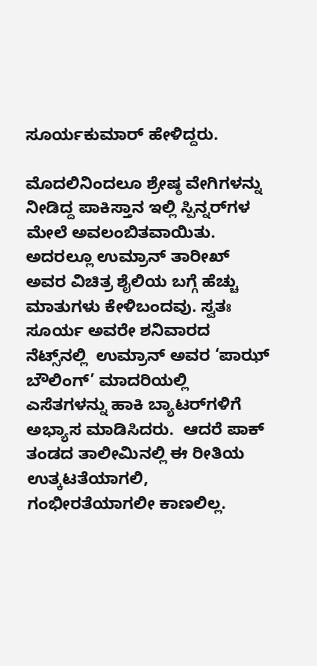ಸೂರ್ಯಕುಮಾರ್ ಹೇಳಿದ್ದರು.

ಮೊದಲಿನಿಂದಲೂ ಶ್ರೇಷ್ಠ ವೇಗಿಗಳನ್ನು ನೀಡಿದ್ದ ಪಾಕಿಸ್ತಾನ ಇಲ್ಲಿ ಸ್ಪಿನ್ನರ್‌ಗಳ ಮೇಲೆ ಅವಲಂಬಿತವಾಯಿತು. ಅದರಲ್ಲೂ ಉಮ್ರಾನ್ ತಾರೀಖ್ ಅವರ ವಿಚಿತ್ರ ಶೈಲಿಯ ಬಗ್ಗೆ ಹೆಚ್ಚು ಮಾತುಗಳು ಕೇಳಿಬಂದವು. ಸ್ವತಃ ಸೂರ್ಯ ಅವರೇ ಶನಿವಾರದ ನೆಟ್ಸ್‌ನಲ್ಲಿ  ಉಮ್ರಾನ್ ಅವರ ‘ಪಾಝ್‌ ಬೌಲಿಂಗ್’ ಮಾದರಿಯಲ್ಲಿ ಎಸೆತಗಳನ್ನು ಹಾಕಿ ಬ್ಯಾಟರ್‌ಗಳಿಗೆ ಅಭ್ಯಾಸ ಮಾಡಿಸಿದರು.  ಆದರೆ ಪಾಕ್ ತಂಡದ ತಾಲೀಮಿನಲ್ಲಿ ಈ ರೀತಿಯ ಉತ್ಕಟತೆಯಾಗಲಿ, ಗಂಭೀರತೆಯಾಗಲೀ ಕಾಣಲಿಲ್ಲ.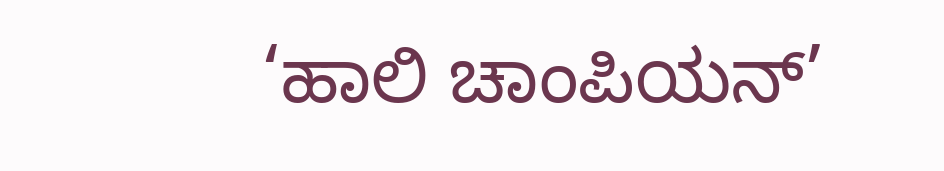‘ಹಾಲಿ ಚಾಂಪಿಯನ್’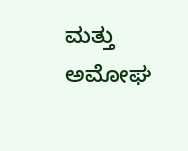ಮತ್ತು ಅಮೋಘ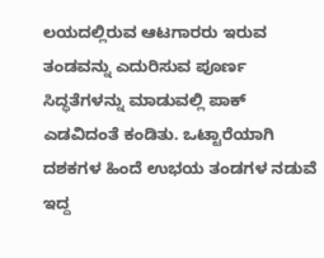ಲಯದಲ್ಲಿರುವ ಆಟಗಾರರು ಇರುವ ತಂಡವನ್ನು ಎದುರಿಸುವ ಪೂರ್ಣ ಸಿದ್ಧತೆಗಳನ್ನು ಮಾಡುವಲ್ಲಿ ಪಾಕ್ ಎಡವಿದಂತೆ ಕಂಡಿತು. ಒಟ್ಟಾರೆಯಾಗಿ ದಶಕಗಳ ಹಿಂದೆ ಉಭಯ ತಂಡಗಳ ನಡುವೆ ಇದ್ದ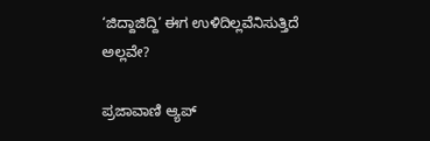‘ಜಿದ್ದಾಜಿದ್ದಿ’ ಈಗ ಉಳಿದಿಲ್ಲವೆನಿಸುತ್ತಿದೆ ಅಲ್ಲವೇ?

ಪ್ರಜಾವಾಣಿ ಆ್ಯಪ್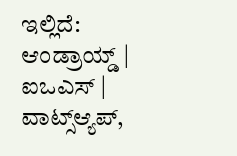ಇಲ್ಲಿದೆ: ಆಂಡ್ರಾಯ್ಡ್ | ಐಒಎಸ್ | ವಾಟ್ಸ್ಆ್ಯಪ್,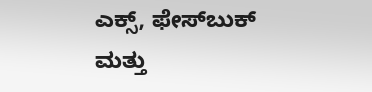ಎಕ್ಸ್, ಫೇಸ್‌ಬುಕ್ ಮತ್ತು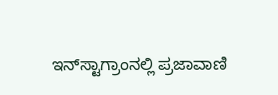ಇನ್‌ಸ್ಟಾಗ್ರಾಂನಲ್ಲಿ ಪ್ರಜಾವಾಣಿ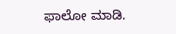ಫಾಲೋ ಮಾಡಿ.